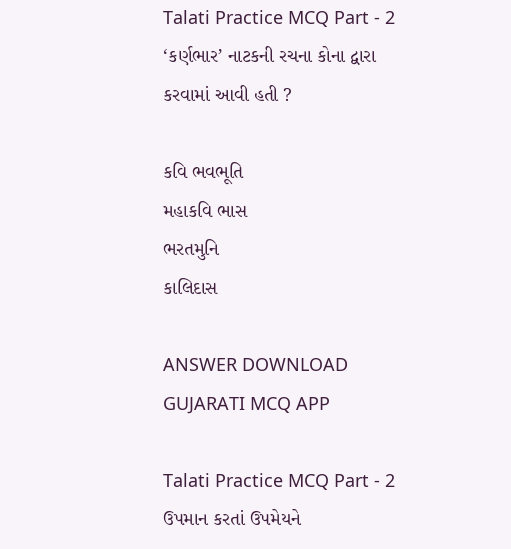Talati Practice MCQ Part - 2
‘કર્ણભાર’ નાટકની રચના કોના દ્વારા કરવામાં આવી હતી ?

કવિ ભવભૂતિ
મહાકવિ ભાસ
ભરતમુનિ
કાલિદાસ

ANSWER DOWNLOAD GUJARATI MCQ APP

Talati Practice MCQ Part - 2
ઉપમાન કરતાં ઉપમેયને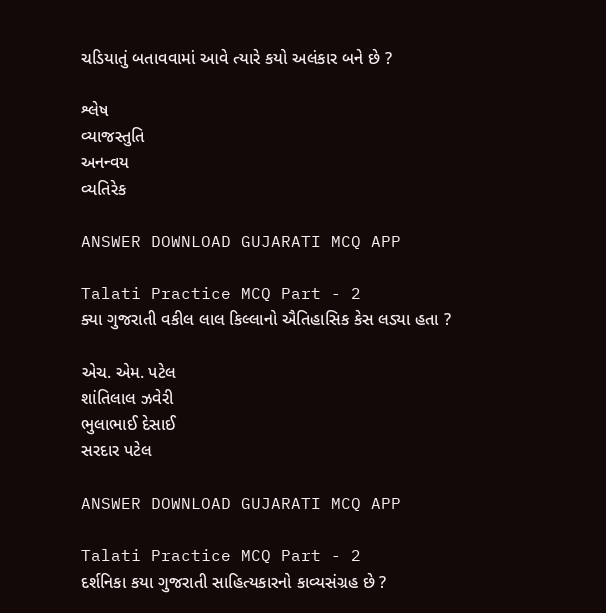ચડિયાતું બતાવવામાં આવે ત્યારે કયો અલંકાર બને છે ?

શ્લેષ
વ્યાજસ્તુતિ
અનન્વય
વ્યતિરેક

ANSWER DOWNLOAD GUJARATI MCQ APP

Talati Practice MCQ Part - 2
ક્યા ગુજરાતી વકીલ લાલ કિલ્લાનો ઐતિહાસિક કેસ લડ્યા હતા ?

એચ. એમ. પટેલ
શાંતિલાલ ઝવેરી
ભુલાભાઈ દેસાઈ
સરદાર પટેલ

ANSWER DOWNLOAD GUJARATI MCQ APP

Talati Practice MCQ Part - 2
દર્શનિકા કયા ગુજરાતી સાહિત્યકારનો કાવ્યસંગ્રહ છે ?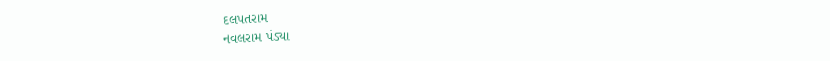દલપતરામ
નવલરામ પંડ્યા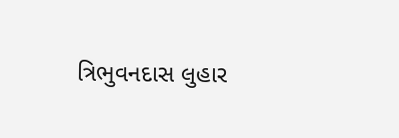ત્રિભુવનદાસ લુહાર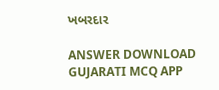ખબરદાર

ANSWER DOWNLOAD GUJARATI MCQ APP